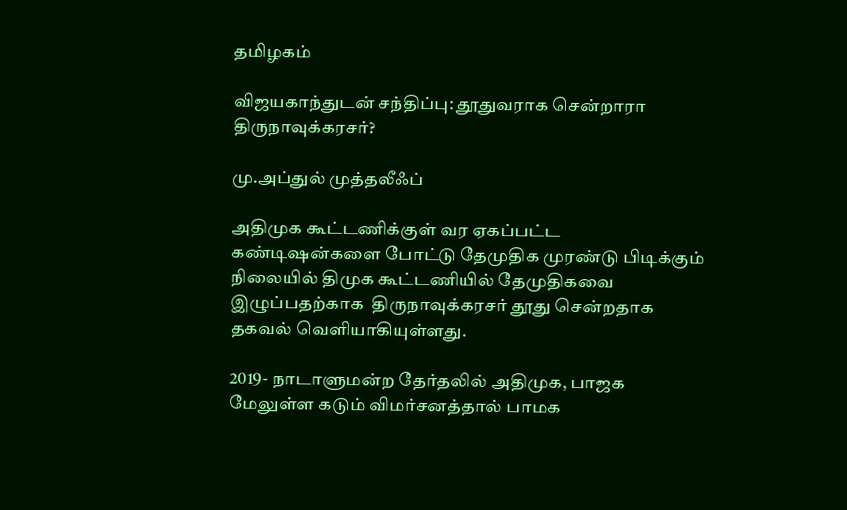தமிழகம்

விஜயகாந்துடன் சந்திப்பு: தூதுவராக சென்றாரா திருநாவுக்கரசர்?

மு.அப்துல் முத்தலீஃப்

அதிமுக கூட்டணிக்குள் வர ஏகப்பட்ட கண்டிஷன்களை போட்டு தேமுதிக முரண்டு பிடிக்கும் நிலையில் திமுக கூட்டணியில் தேமுதிகவை இழுப்பதற்காக  திருநாவுக்கரசர் தூது சென்றதாக தகவல் வெளியாகியுள்ளது.

2019- நாடாளுமன்ற தேர்தலில் அதிமுக, பாஜக மேலுள்ள கடும் விமர்சனத்தால் பாமக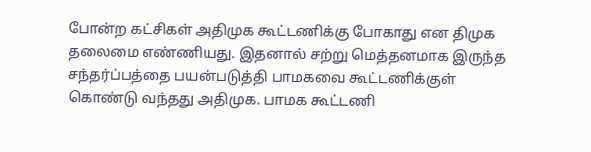போன்ற கட்சிகள் அதிமுக கூட்டணிக்கு போகாது என திமுக தலைமை எண்ணியது. இதனால் சற்று மெத்தனமாக இருந்த சந்தர்ப்பத்தை பயன்படுத்தி பாமகவை கூட்டணிக்குள் கொண்டு வந்தது அதிமுக. பாமக கூட்டணி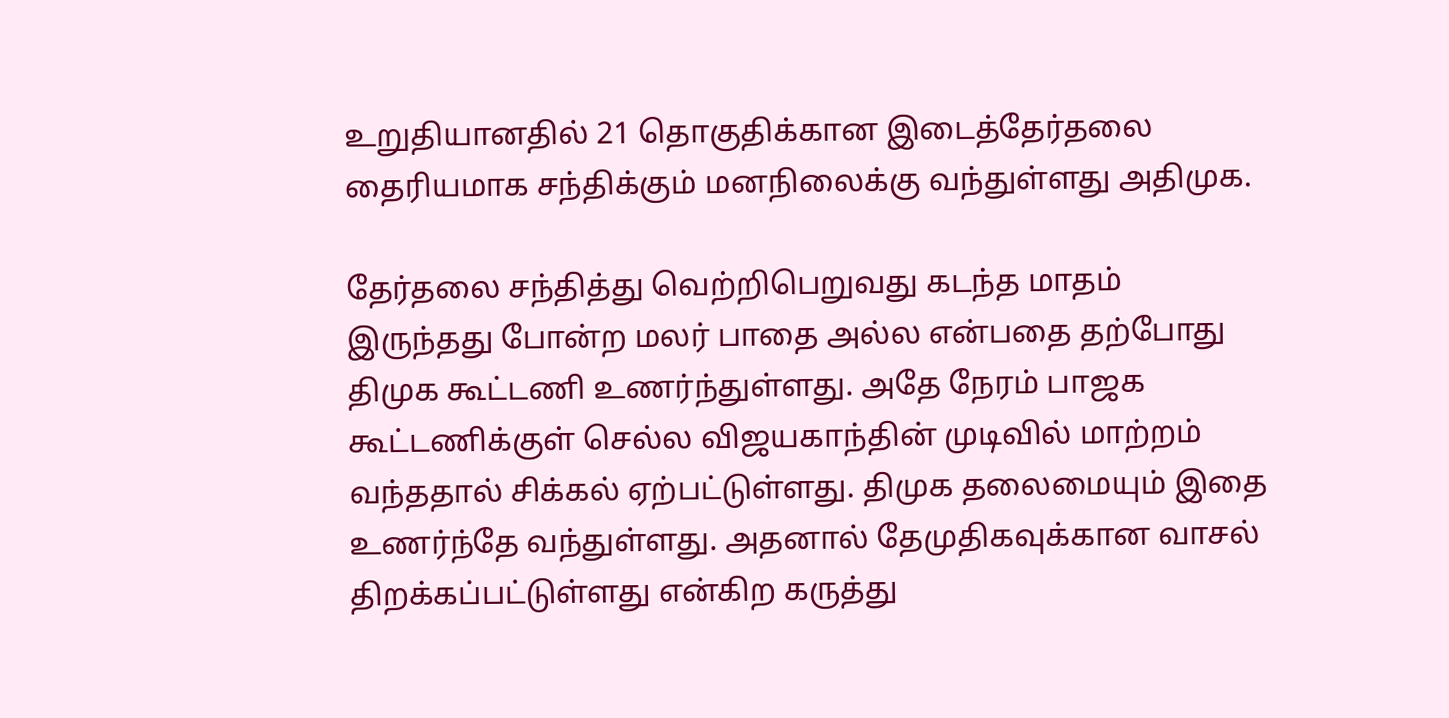உறுதியானதில் 21 தொகுதிக்கான இடைத்தேர்தலை தைரியமாக சந்திக்கும் மனநிலைக்கு வந்துள்ளது அதிமுக.

தேர்தலை சந்தித்து வெற்றிபெறுவது கடந்த மாதம் இருந்தது போன்ற மலர் பாதை அல்ல என்பதை தற்போது திமுக கூட்டணி உணர்ந்துள்ளது. அதே நேரம் பாஜக கூட்டணிக்குள் செல்ல விஜயகாந்தின் முடிவில் மாற்றம் வந்ததால் சிக்கல் ஏற்பட்டுள்ளது. திமுக தலைமையும் இதை உணர்ந்தே வந்துள்ளது. அதனால் தேமுதிகவுக்கான வாசல் திறக்கப்பட்டுள்ளது என்கிற கருத்து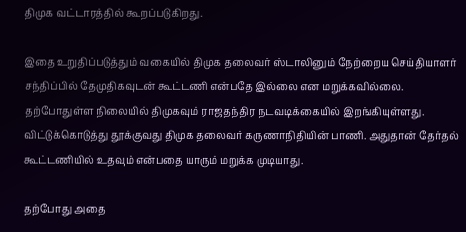திமுக வட்டாரத்தில் கூறப்படுகிறது.

இதை உறுதிப்படுத்தும் வகையில் திமுக தலைவர் ஸ்டாலினும் நேற்றைய செய்தியாளர் சந்திப்பில் தேமுதிகவுடன் கூட்டணி என்பதே இல்லை என மறுக்கவில்லை. தற்போதுள்ள நிலையில் திமுகவும் ராஜதந்திர நடவடிக்கையில் இறங்கியுள்ளது. விட்டுக்கொடுத்து தூக்குவது திமுக தலைவர் கருணாநிதியின் பாணி. அதுதான் தேர்தல் கூட்டணியில் உதவும் என்பதை யாரும் மறுக்க முடியாது.

தற்போது அதை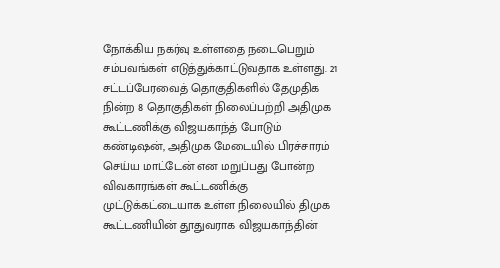நோக்கிய நகர்வு உள்ளதை நடைபெறும் சம்பவங்கள் எடுத்துக்காட்டுவதாக உள்ளது. 21 சட்டப்பேரவைத் தொகுதிகளில் தேமுதிக நின்ற 8 தொகுதிகள் நிலைப்பற்றி அதிமுக கூட்டணிக்கு விஜயகாந்த் போடும் கண்டிஷன், அதிமுக மேடையில் பிரச்சாரம் செய்ய மாட்டேன் என மறுப்பது போன்ற விவகாரங்கள் கூட்டணிக்கு முட்டுக்கட்டையாக உள்ள நிலையில் திமுக கூட்டணியின் தூதுவராக விஜயகாந்தின்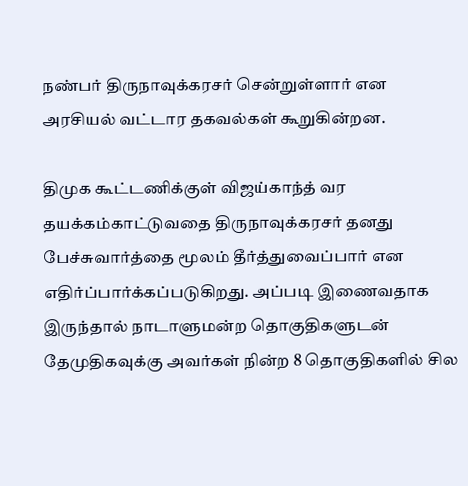நண்பர் திருநாவுக்கரசர் சென்றுள்ளார் என அரசியல் வட்டார தகவல்கள் கூறுகின்றன.

திமுக கூட்டணிக்குள் விஜய்காந்த் வர தயக்கம்காட்டுவதை திருநாவுக்கரசர் தனது பேச்சுவார்த்தை மூலம் தீர்த்துவைப்பார் என எதிர்ப்பார்க்கப்படுகிறது. அப்படி இணைவதாக இருந்தால் நாடாளுமன்ற தொகுதிகளுடன் தேமுதிகவுக்கு அவர்கள் நின்ற 8 தொகுதிகளில் சில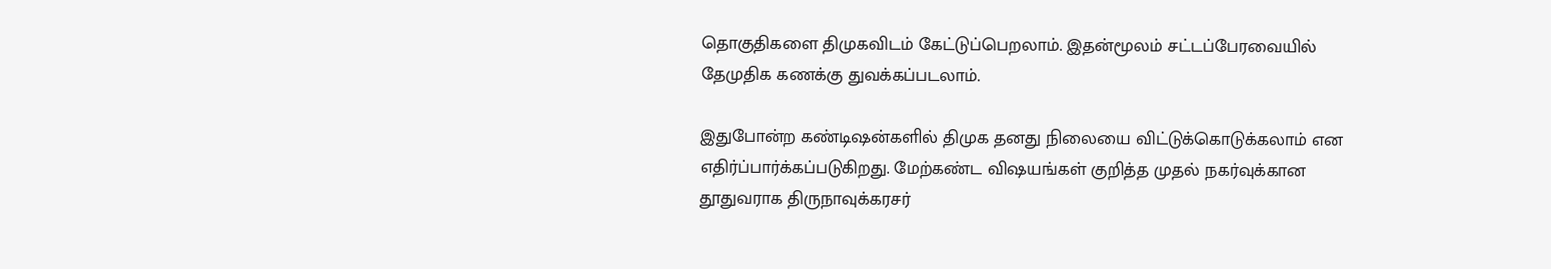தொகுதிகளை திமுகவிடம் கேட்டுப்பெறலாம். இதன்மூலம் சட்டப்பேரவையில் தேமுதிக கணக்கு துவக்கப்படலாம்.

இதுபோன்ற கண்டிஷன்களில் திமுக தனது நிலையை விட்டுக்கொடுக்கலாம் என எதிர்ப்பார்க்கப்படுகிறது. மேற்கண்ட விஷயங்கள் குறித்த முதல் நகர்வுக்கான தூதுவராக திருநாவுக்கரசர்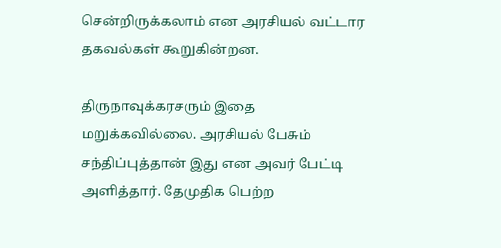சென்றிருக்கலாம் என அரசியல் வட்டார தகவல்கள் கூறுகின்றன.

திருநாவுக்கரசரும் இதை மறுக்கவில்லை. அரசியல் பேசும் சந்திப்புத்தான் இது என அவர் பேட்டி அளித்தார். தேமுதிக பெற்ற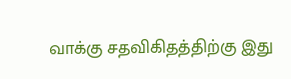வாக்கு சதவிகிதத்திற்கு இது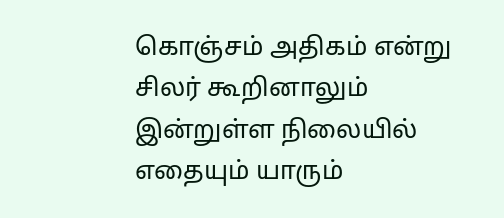கொஞ்சம் அதிகம் என்று சிலர் கூறினாலும் இன்றுள்ள நிலையில் எதையும் யாரும்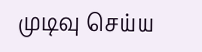முடிவு செய்ய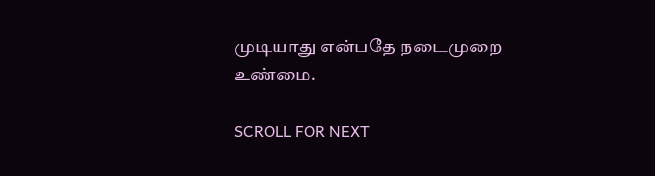முடியாது என்பதே நடைமுறை உண்மை.

SCROLL FOR NEXT